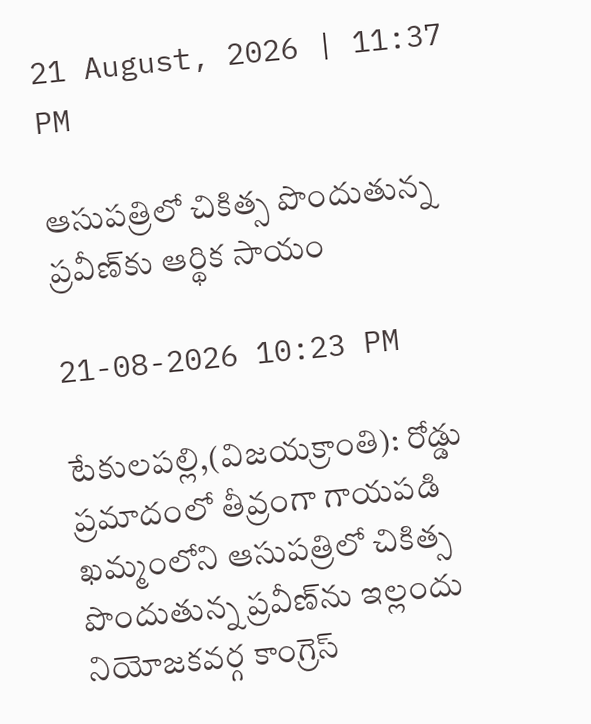21 August, 2026 | 11:37 PM

ఆసుపత్రిలో చికిత్స పొందుతున్న ప్రవీణ్‌కు ఆర్థిక సాయం

21-08-2026 10:23 PM

టేకులపల్లి,(విజయక్రాంతి): రోడ్డు ప్రమాదంలో తీవ్రంగా గాయపడి ఖమ్మంలోని ఆసుపత్రిలో చికిత్స పొందుతున్న ప్రవీణ్‌ను ఇల్లందు నియోజకవర్గ కాంగ్రెస్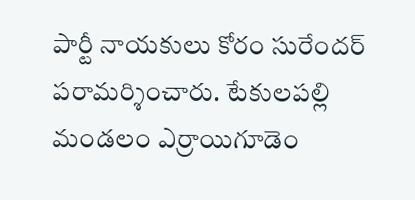పార్టీ నాయకులు కోరం సురేందర్ పరామర్శించారు. టేకులపల్లి మండలం ఎర్రాయిగూడెం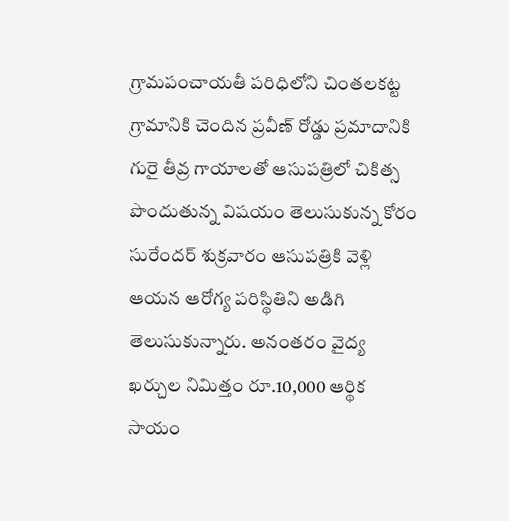గ్రామపంచాయతీ పరిధిలోని చింతలకట్ట గ్రామానికి చెందిన ప్రవీణ్ రోడ్డు ప్రమాదానికి గురై తీవ్ర గాయాలతో ఆసుపత్రిలో చికిత్స పొందుతున్న విషయం తెలుసుకున్న కోరం సురేందర్ శుక్రవారం ఆసుపత్రికి వెళ్లి ఆయన ఆరోగ్య పరిస్థితిని అడిగి తెలుసుకున్నారు. అనంతరం వైద్య ఖర్చుల నిమిత్తం రూ.10,000 ఆర్థిక సాయం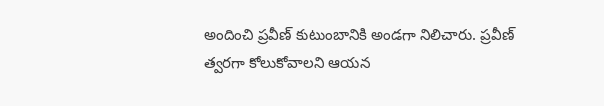అందించి ప్రవీణ్ కుటుంబానికి అండగా నిలిచారు. ప్రవీణ్ త్వరగా కోలుకోవాలని ఆయన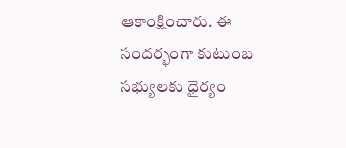ఆకాంక్షించారు. ఈ సందర్భంగా కుటుంబ సభ్యులకు ధైర్యం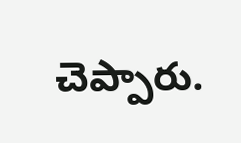చెప్పారు.